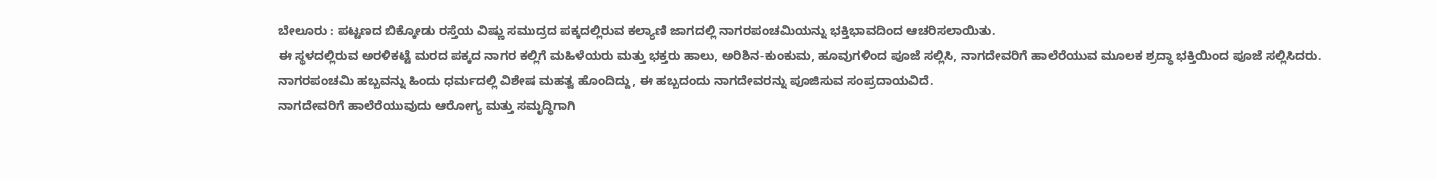ಬೇಲೂರು : ಪಟ್ಟಣದ ಬಿಕ್ಕೋಡು ರಸ್ತೆಯ ವಿಷ್ಣು ಸಮುದ್ರದ ಪಕ್ಕದಲ್ಲಿರುವ ಕಲ್ಯಾಣಿ ಜಾಗದಲ್ಲಿ ನಾಗರಪಂಚಮಿಯನ್ನು ಭಕ್ತಿಭಾವದಿಂದ ಆಚರಿಸಲಾಯಿತು.
ಈ ಸ್ಥಳದಲ್ಲಿರುವ ಅರಳಿಕಟ್ಟೆ ಮರದ ಪಕ್ಕದ ನಾಗರ ಕಲ್ಲಿಗೆ ಮಹಿಳೆಯರು ಮತ್ತು ಭಕ್ತರು ಹಾಲು, ಅರಿಶಿನ-ಕುಂಕುಮ, ಹೂವುಗಳಿಂದ ಪೂಜೆ ಸಲ್ಲಿಸಿ, ನಾಗದೇವರಿಗೆ ಹಾಲೆರೆಯುವ ಮೂಲಕ ಶ್ರದ್ಧಾ ಭಕ್ತಿಯಿಂದ ಪೂಜೆ ಸಲ್ಲಿಸಿದರು.
ನಾಗರಪಂಚಮಿ ಹಬ್ಬವನ್ನು ಹಿಂದು ಧರ್ಮದಲ್ಲಿ ವಿಶೇಷ ಮಹತ್ವ ಹೊಂದಿದ್ದು, ಈ ಹಬ್ಬದಂದು ನಾಗದೇವರನ್ನು ಪೂಜಿಸುವ ಸಂಪ್ರದಾಯವಿದೆ.
ನಾಗದೇವರಿಗೆ ಹಾಲೆರೆಯುವುದು ಆರೋಗ್ಯ ಮತ್ತು ಸಮೃದ್ಧಿಗಾಗಿ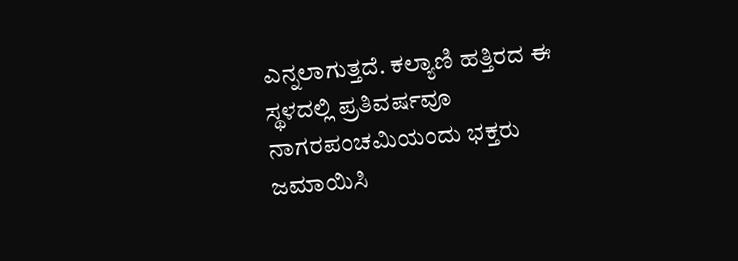ಎನ್ನಲಾಗುತ್ತದೆ. ಕಲ್ಯಾಣಿ ಹತ್ತಿರದ ಈ ಸ್ಥಳದಲ್ಲಿ ಪ್ರತಿವರ್ಷವೂ ನಾಗರಪಂಚಮಿಯಂದು ಭಕ್ತರು ಜಮಾಯಿಸಿ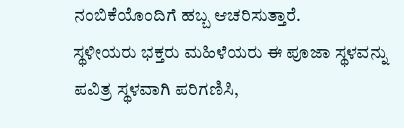ನಂಬಿಕೆಯೊಂದಿಗೆ ಹಬ್ಬ ಆಚರಿಸುತ್ತಾರೆ.
ಸ್ಥಳೀಯರು ಭಕ್ತರು ಮಹಿಳೆಯರು ಈ ಪೂಜಾ ಸ್ಥಳವನ್ನು ಪವಿತ್ರ ಸ್ಥಳವಾಗಿ ಪರಿಗಣಿಸಿ,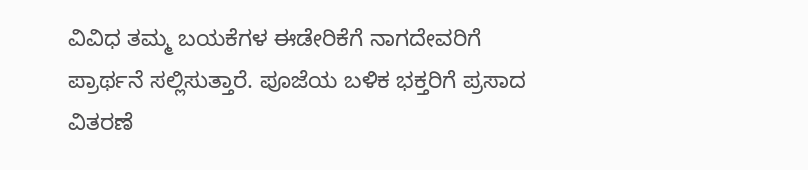ವಿವಿಧ ತಮ್ಮ ಬಯಕೆಗಳ ಈಡೇರಿಕೆಗೆ ನಾಗದೇವರಿಗೆ ಪ್ರಾರ್ಥನೆ ಸಲ್ಲಿಸುತ್ತಾರೆ. ಪೂಜೆಯ ಬಳಿಕ ಭಕ್ತರಿಗೆ ಪ್ರಸಾದ ವಿತರಣೆ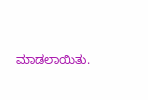ಮಾಡಲಾಯಿತು.